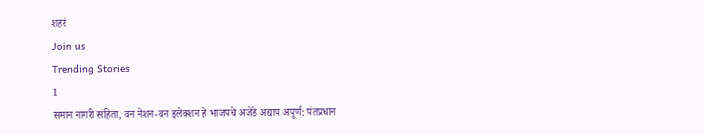शहरं
Join us
Trending Stories
1
समान नागरी संहिता, वन नेशन-वन इलेक्शन हे भाजपचे अजेंडे अद्याप अपूर्ण: पंतप्रधान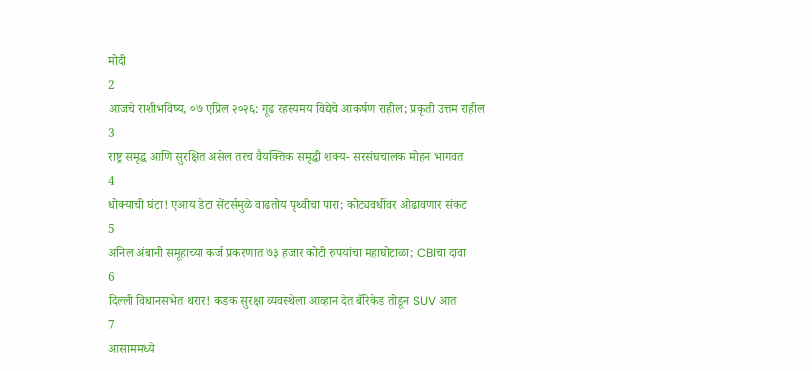मोदी
2
आजचे राशीभविष्य, ०७ एप्रिल २०२६: गूढ रहस्यमय विद्येचे आकर्षण राहील; प्रकृती उत्तम राहील
3
राष्ट्र समृद्ध आणि सुरक्षित असेल तरच वैयक्तिक समृद्धी शक्य- सरसंघचालक मोहन भागवत
4
धोक्याची घंटा! एआय डेटा सेंटर्समुळे वाढतोय पृथ्वीचा पारा; कोट्यवधींवर ओढावणार संकट
5
अनिल अंबानी समूहाच्या कर्ज प्रकरणात ७३ हजार कोटी रुपयांचा महाघोटाळा; CBIचा दावा
6
दिल्ली विधानसभेत थरार! कडक सुरक्षा व्यवस्थेला आव्हान देत बॅरिकेड तोडून SUV आत
7
आसाममध्ये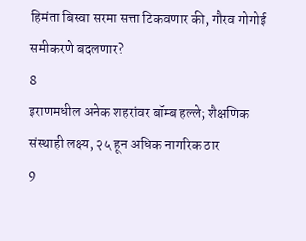हिमंता बिस्वा सरमा सत्ता टिकवणार की, गौरव गोगोई समीकरणे बदलणार?
8
इराणमधील अनेक शहरांवर बॉम्ब हल्ले; शैक्षणिक संस्थाही लक्ष्य, २५ हून अधिक नागरिक ठार
9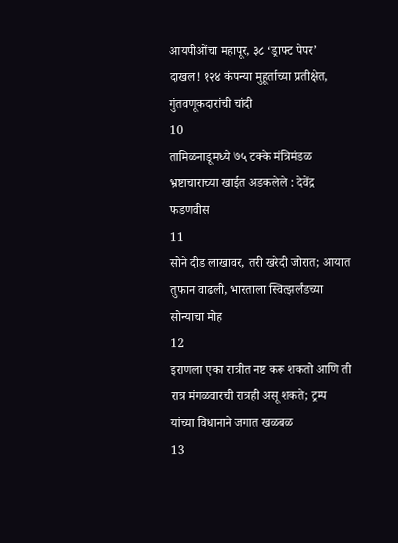आयपीओंचा महापूर, ३८ ‘ड्राफ्ट पेपर’ दाखल! १२४ कंपन्या मुहूर्ताच्या प्रतीक्षेत, गुंतवणूकदारांची चांदी
10
तामिळनाडूमध्ये ७५ टक्के मंत्रिमंडळ भ्रष्टाचाराच्या खाईत अडकलेले : देवेंद्र फडणवीस
11
सोने दीड लाखावर, तरी खरेदी जोरात; आयात तुफान वाढली, भारताला स्वित्झर्लंडच्या सोन्याचा मोह
12
इराणला एका रात्रीत नष्ट करू शकतो आणि ती रात्र मंगळवारची रात्रही असू शकते; ट्रम्प यांच्या विधानाने जगात खळबळ
13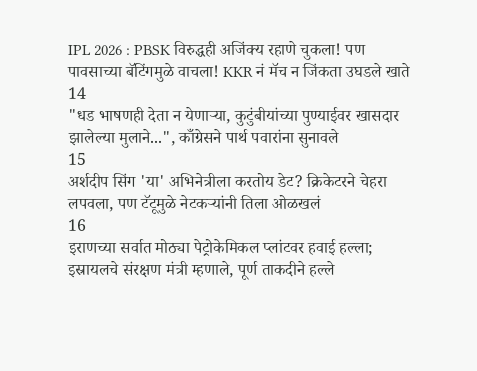IPL 2026 : PBSK विरुद्धही अजिंक्य रहाणे चुकला! पण पावसाच्या बॅटिंगमुळे वाचला! KKR नं मॅच न जिंकता उघडले खाते
14
"धड भाषणही देता न येणाऱ्या, कुटुंबीयांच्या पुण्याईवर खासदार झालेल्या मुलाने...", काँग्रेसने पार्थ पवारांना सुनावले
15
अर्शदीप सिंग 'या' अभिनेत्रीला करतोय डेट? क्रिकेटरने चेहरा लपवला, पण टॅटूमुळे नेटकऱ्यांनी तिला ओळखलं
16
इराणच्या सर्वात मोठ्या पेट्रोकेमिकल प्लांटवर हवाई हल्ला; इस्रायलचे संरक्षण मंत्री म्हणाले, पूर्ण ताकदीने हल्ले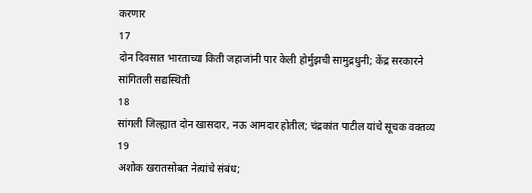करणार
17
दोन दिवसात भारताच्या किती जहाजांनी पार केली होर्मुझची सामुद्रधुनी; केंद्र सरकारने सांगितली सद्यस्थिती
18
सांगली जिल्ह्यात दोन खासदार, नऊ आमदार होतील; चंद्रकांत पाटील यांचे सूचक वक्तव्य
19
अशोक खरातसोबत नेत्यांचे संबंध;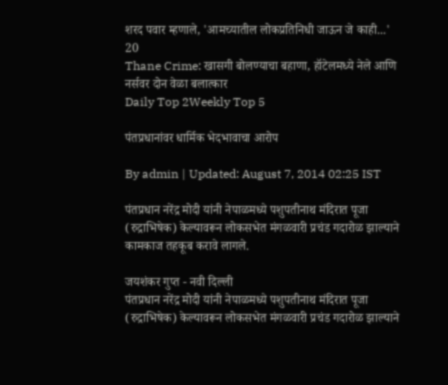शरद पवार म्हणाले, 'आमच्यातील लोकप्रतिनिधी जाऊन जे काही...'
20
Thane Crime: खासगी बोलण्याचा बहाणा, हॉटेलमध्ये नेले आणि नर्सवर दोन वेळा बलात्कार
Daily Top 2Weekly Top 5

पंतप्रधानांवर धार्मिक भेदभावाचा आरोप

By admin | Updated: August 7, 2014 02:25 IST

पंतप्रधान नरेंद्र मोदी यांनी नेपाळमध्ये पशुपतीनाथ मंदिरात पूजा (रुद्राभिषेक) केल्यावरून लोकसभेत मंगळवारी प्रचंड गदारोळ झाल्याने कामकाज तहकूब करावे लागले.

जयशंकर गुप्त - नवी दिल्ली
पंतप्रधान नरेंद्र मोदी यांनी नेपाळमध्ये पशुपतीनाथ मंदिरात पूजा (रुद्राभिषेक) केल्यावरून लोकसभेत मंगळवारी प्रचंड गदारोळ झाल्याने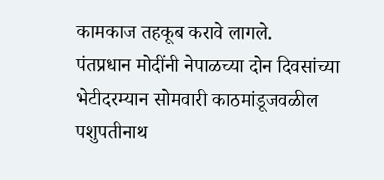कामकाज तहकूब करावे लागले.
पंतप्रधान मोदींनी नेपाळच्या दोन दिवसांच्या भेटीदरम्यान सोमवारी काठमांडूजवळील पशुपतीनाथ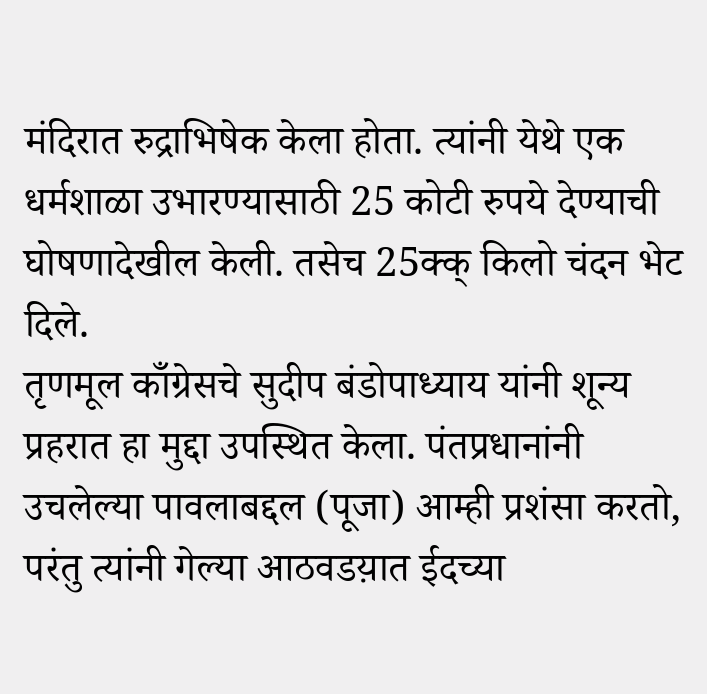मंदिरात रुद्राभिषेक केला होता. त्यांनी येथे एक धर्मशाळा उभारण्यासाठी 25 कोटी रुपये देण्याची घोषणादेखील केली. तसेच 25क्क् किलो चंदन भेट दिले.
तृणमूल काँग्रेसचे सुदीप बंडोपाध्याय यांनी शून्य प्रहरात हा मुद्दा उपस्थित केला. पंतप्रधानांनी उचलेल्या पावलाबद्दल (पूजा) आम्ही प्रशंसा करतो, परंतु त्यांनी गेल्या आठवडय़ात ईदच्या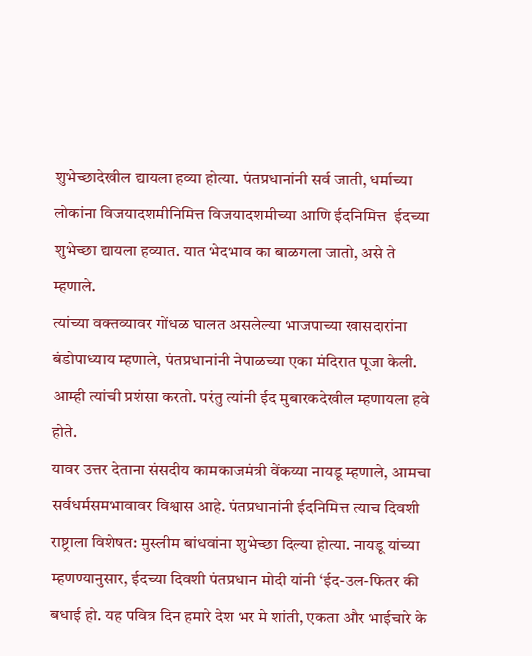शुभेच्छादेखील द्यायला हव्या होत्या. पंतप्रधानांनी सर्व जाती, धर्माच्या लोकांना विजयादशमीनिमित्त विजयादशमीच्या आणि ईदनिमित्त  ईदच्या शुभेच्छा द्यायला हव्यात. यात भेदभाव का बाळगला जातो, असे ते म्हणाले.
त्यांच्या वक्तव्यावर गोंधळ घालत असलेल्या भाजपाच्या खासदारांना बंडोपाध्याय म्हणाले, पंतप्रधानांनी नेपाळच्या एका मंदिरात पूजा केली. आम्ही त्यांची प्रशंसा करतो. परंतु त्यांनी ईद मुबारकदेखील म्हणायला हवे होते.
यावर उत्तर देताना संसदीय कामकाजमंत्री वेंकय्या नायडू म्हणाले, आमचा सर्वधर्मसमभावावर विश्वास आहे. पंतप्रधानांनी ईदनिमित्त त्याच दिवशी राष्ट्राला विशेषत: मुस्लीम बांधवांना शुभेच्छा दिल्या होत्या. नायडू यांच्या म्हणण्यानुसार, ईदच्या दिवशी पंतप्रधान मोदी यांनी ‘ईद-उल-फितर की बधाई हो. यह पवित्र दिन हमारे देश भर मे शांती, एकता और भाईचारे के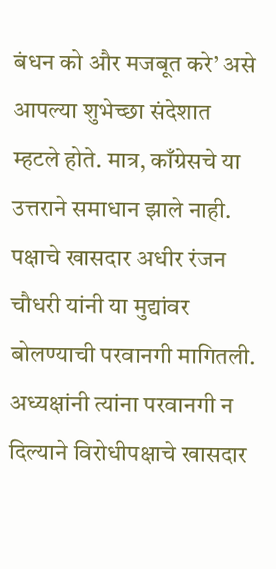बंधन को और मजबूत करे’ असे आपल्या शुभेच्छा संदेशात म्हटले होते. मात्र, काँग्रेसचे या उत्तराने समाधान झाले नाही. पक्षाचे खासदार अधीर रंजन चौधरी यांनी या मुद्यांवर बोलण्याची परवानगी मागितली. अध्यक्षांनी त्यांना परवानगी न दिल्याने विरोधीपक्षाचे खासदार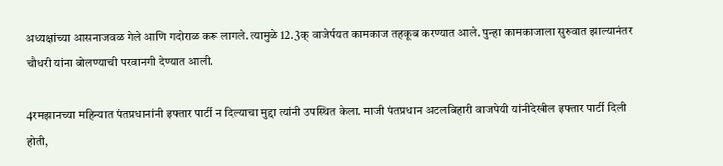अध्यक्षांच्या आसनाजवळ गेले आणि गदोराळ करू लागले. त्यामुळे 12.3क् वाजेर्पयत कामकाज तहकूब करण्यात आले. पुन्हा कामकाजाला सुरुवात झाल्यानंतर चौधरी यांना बोलण्याची परवानगी देण्यात आली.

4रमझानच्या महिन्यात पंतप्रधानांनी इफ्तार पार्टी न दिल्याचा मुद्दा त्यांनी उपस्थित केला. माजी पंतप्रधान अटलबिहारी वाजपेयी यांनीदेखील इफ्तार पार्टी दिली होती,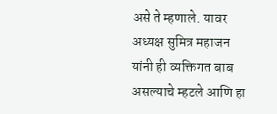असे ते म्हणाले. यावर अध्यक्ष सुमित्र महाजन यांनी ही व्यक्तिगत बाब असल्याचे म्हटले आणि हा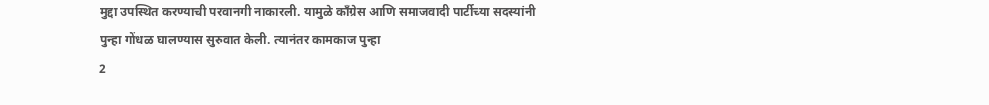मुद्दा उपस्थित करण्याची परवानगी नाकारली. यामुळे काँग्रेस आणि समाजवादी पार्टीच्या सदस्यांनी पुन्हा गोंधळ घालण्यास सुरुवात केली. त्यानंतर कामकाज पुन्हा
2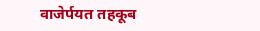वाजेर्पयत तहकूब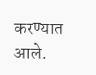करण्यात आले.